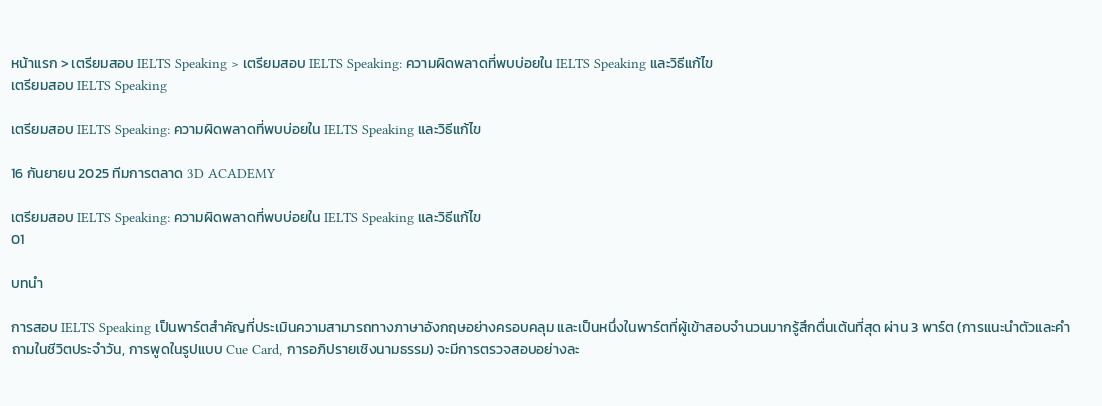หน้าแรก > เตรียมสอบ IELTS Speaking > เตรียมสอบ IELTS Speaking: ความผิดพลาดที่พบบ่อยใน IELTS Speaking และวิธีแก้ไข
เตรียมสอบ IELTS Speaking

เตรียมสอบ IELTS Speaking: ความผิดพลาดที่พบบ่อยใน IELTS Speaking และวิธีแก้ไข

16 กันยายน 2025 ทีมการตลาด 3D ACADEMY

เตรียมสอบ IELTS Speaking: ความผิดพลาดที่พบบ่อยใน IELTS Speaking และวิธีแก้ไข
01

บทนำ

การสอบ IELTS Speaking เป็นพาร์ตสำคัญที่ประเมินความสามารถทางภาษาอังกฤษอย่างครอบคลุม และเป็นหนึ่งในพาร์ตที่ผู้เข้าสอบจำนวนมากรู้สึกตื่นเต้นที่สุด ผ่าน 3 พาร์ต (การแนะนำตัวและคำถามในชีวิตประจำวัน, การพูดในรูปแบบ Cue Card, การอภิปรายเชิงนามธรรม) จะมีการตรวจสอบอย่างละ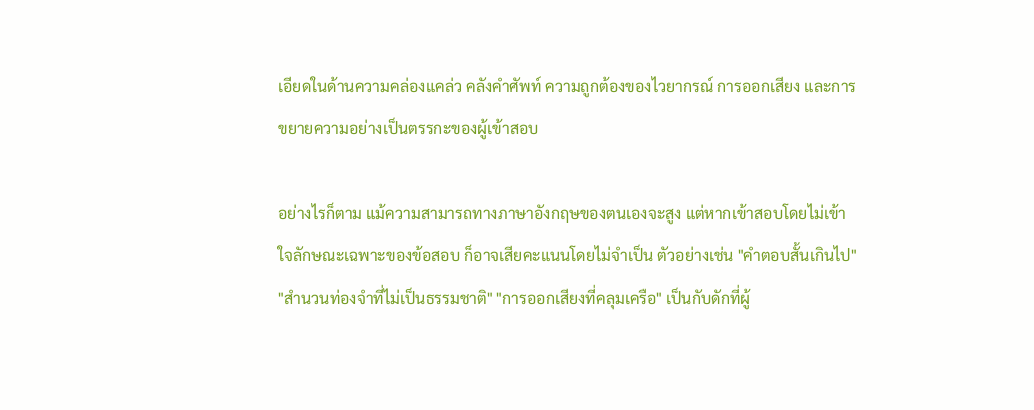เอียดในด้านความคล่องแคล่ว คลังคำศัพท์ ความถูกต้องของไวยากรณ์ การออกเสียง และการขยายความอย่างเป็นตรรกะของผู้เข้าสอบ

อย่างไรก็ตาม แม้ความสามารถทางภาษาอังกฤษของตนเองจะสูง แต่หากเข้าสอบโดยไม่เข้าใจลักษณะเฉพาะของข้อสอบ ก็อาจเสียคะแนนโดยไม่จำเป็น ตัวอย่างเช่น "คำตอบสั้นเกินไป" "สำนวนท่องจำที่ไม่เป็นธรรมชาติ" "การออกเสียงที่คลุมเครือ" เป็นกับดักที่ผู้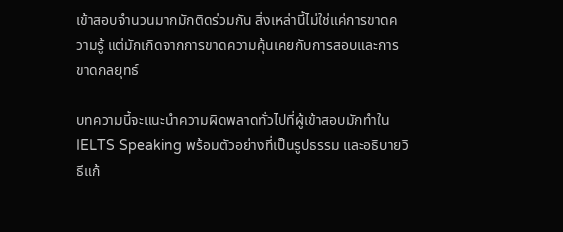เข้าสอบจำนวนมากมักติดร่วมกัน สิ่งเหล่านี้ไม่ใช่แค่การขาดความรู้ แต่มักเกิดจากการขาดความคุ้นเคยกับการสอบและการขาดกลยุทธ์

บทความนี้จะแนะนำความผิดพลาดทั่วไปที่ผู้เข้าสอบมักทำใน IELTS Speaking พร้อมตัวอย่างที่เป็นรูปธรรม และอธิบายวิธีแก้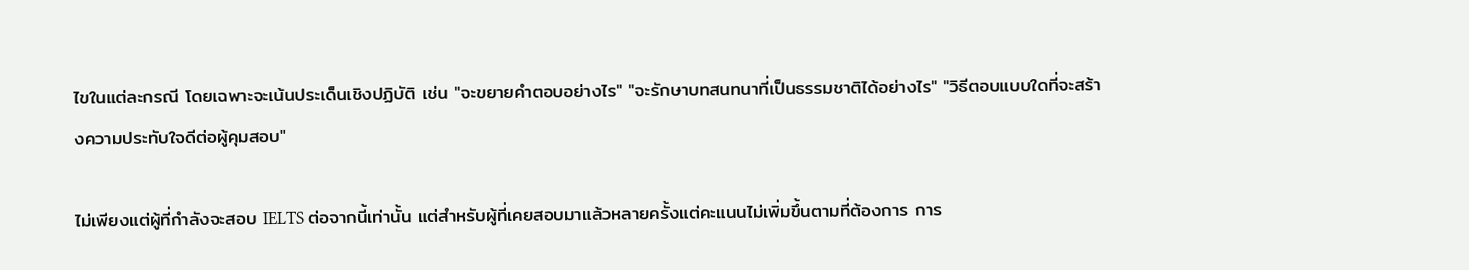ไขในแต่ละกรณี โดยเฉพาะจะเน้นประเด็นเชิงปฏิบัติ เช่น "จะขยายคำตอบอย่างไร" "จะรักษาบทสนทนาที่เป็นธรรมชาติได้อย่างไร" "วิธีตอบแบบใดที่จะสร้างความประทับใจดีต่อผู้คุมสอบ"

ไม่เพียงแต่ผู้ที่กำลังจะสอบ IELTS ต่อจากนี้เท่านั้น แต่สำหรับผู้ที่เคยสอบมาแล้วหลายครั้งแต่คะแนนไม่เพิ่มขึ้นตามที่ต้องการ การ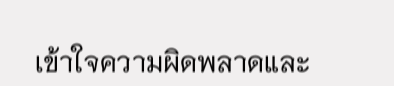เข้าใจความผิดพลาดและ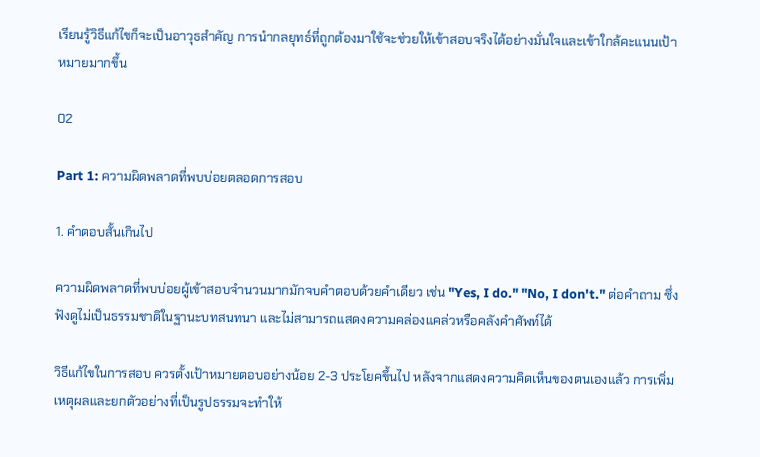เรียนรู้วิธีแก้ไขก็จะเป็นอาวุธสำคัญ การนำกลยุทธ์ที่ถูกต้องมาใช้จะช่วยให้เข้าสอบจริงได้อย่างมั่นใจและเข้าใกล้คะแนนเป้าหมายมากขึ้น

02

Part 1: ความผิดพลาดที่พบบ่อยตลอดการสอบ

1. คำตอบสั้นเกินไป

ความผิดพลาดที่พบบ่อยผู้เข้าสอบจำนวนมากมักจบคำตอบด้วยคำเดียว เช่น "Yes, I do." "No, I don't." ต่อคำถาม ซึ่งฟังดูไม่เป็นธรรมชาติในฐานะบทสนทนา และไม่สามารถแสดงความคล่องแคล่วหรือคลังคำศัพท์ได้

วิธีแก้ไขในการสอบ ควรตั้งเป้าหมายตอบอย่างน้อย 2-3 ประโยคขึ้นไป หลังจากแสดงความคิดเห็นของตนเองแล้ว การเพิ่มเหตุผลและยกตัวอย่างที่เป็นรูปธรรมจะทำให้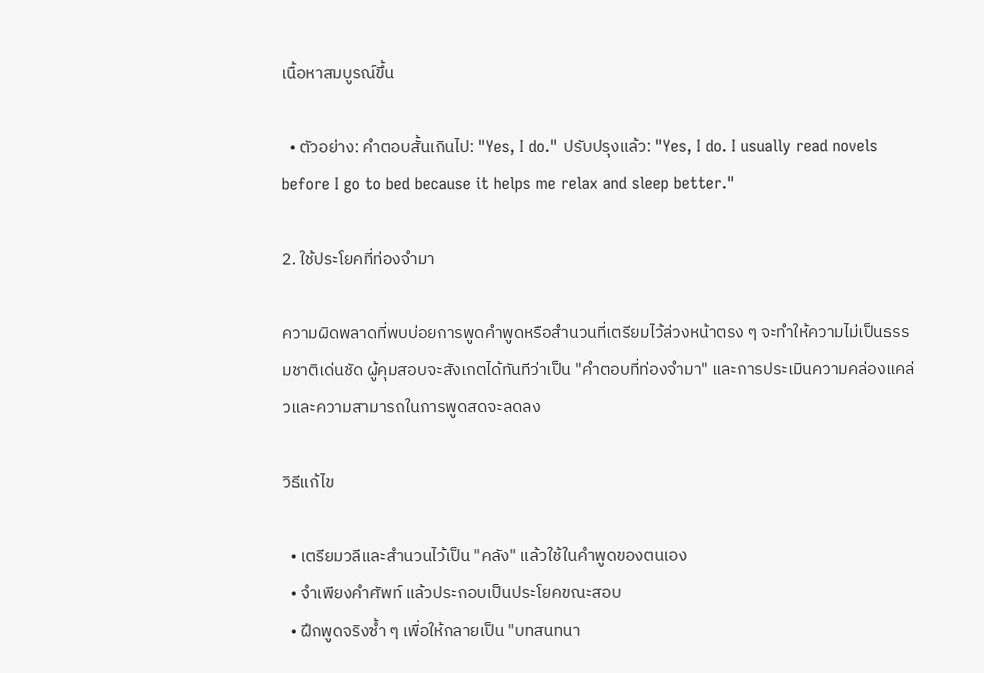เนื้อหาสมบูรณ์ขึ้น

  • ตัวอย่าง: คำตอบสั้นเกินไป: "Yes, I do." ปรับปรุงแล้ว: "Yes, I do. I usually read novels before I go to bed because it helps me relax and sleep better."

2. ใช้ประโยคที่ท่องจำมา

ความผิดพลาดที่พบบ่อยการพูดคำพูดหรือสำนวนที่เตรียมไว้ล่วงหน้าตรง ๆ จะทำให้ความไม่เป็นธรรมชาติเด่นชัด ผู้คุมสอบจะสังเกตได้ทันทีว่าเป็น "คำตอบที่ท่องจำมา" และการประเมินความคล่องแคล่วและความสามารถในการพูดสดจะลดลง

วิธีแก้ไข

  • เตรียมวลีและสำนวนไว้เป็น "คลัง" แล้วใช้ในคำพูดของตนเอง
  • จำเพียงคำศัพท์ แล้วประกอบเป็นประโยคขณะสอบ
  • ฝึกพูดจริงซ้ำ ๆ เพื่อให้กลายเป็น "บทสนทนา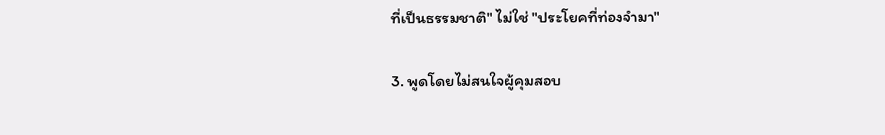ที่เป็นธรรมชาติ" ไม่ใช่ "ประโยคที่ท่องจำมา"

3. พูดโดยไม่สนใจผู้คุมสอบ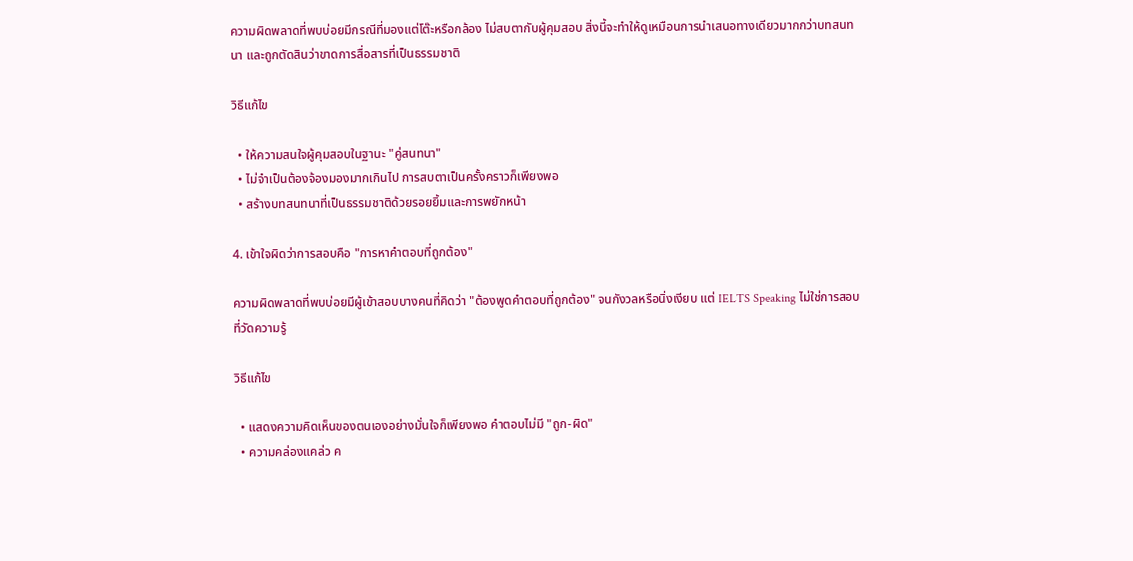ความผิดพลาดที่พบบ่อยมีกรณีที่มองแต่โต๊ะหรือกล้อง ไม่สบตากับผู้คุมสอบ สิ่งนี้จะทำให้ดูเหมือนการนำเสนอทางเดียวมากกว่าบทสนทนา และถูกตัดสินว่าขาดการสื่อสารที่เป็นธรรมชาติ

วิธีแก้ไข

  • ให้ความสนใจผู้คุมสอบในฐานะ "คู่สนทนา"
  • ไม่จำเป็นต้องจ้องมองมากเกินไป การสบตาเป็นครั้งคราวก็เพียงพอ
  • สร้างบทสนทนาที่เป็นธรรมชาติด้วยรอยยิ้มและการพยักหน้า

4. เข้าใจผิดว่าการสอบคือ "การหาคำตอบที่ถูกต้อง"

ความผิดพลาดที่พบบ่อยมีผู้เข้าสอบบางคนที่คิดว่า "ต้องพูดคำตอบที่ถูกต้อง" จนกังวลหรือนิ่งเงียบ แต่ IELTS Speaking ไม่ใช่การสอบที่วัดความรู้

วิธีแก้ไข

  • แสดงความคิดเห็นของตนเองอย่างมั่นใจก็เพียงพอ คำตอบไม่มี "ถูก-ผิด"
  • ความคล่องแคล่ว ค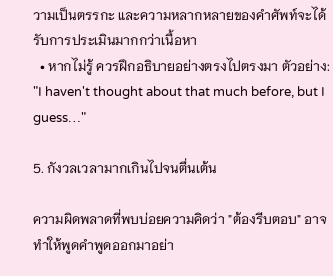วามเป็นตรรกะ และความหลากหลายของคำศัพท์จะได้รับการประเมินมากกว่าเนื้อหา
  • หากไม่รู้ ควรฝึกอธิบายอย่างตรงไปตรงมา ตัวอย่าง: "I haven't thought about that much before, but I guess…"

5. กังวลเวลามากเกินไปจนตื่นเต้น

ความผิดพลาดที่พบบ่อยความคิดว่า "ต้องรีบตอบ" อาจทำให้พูดคำพูดออกมาอย่า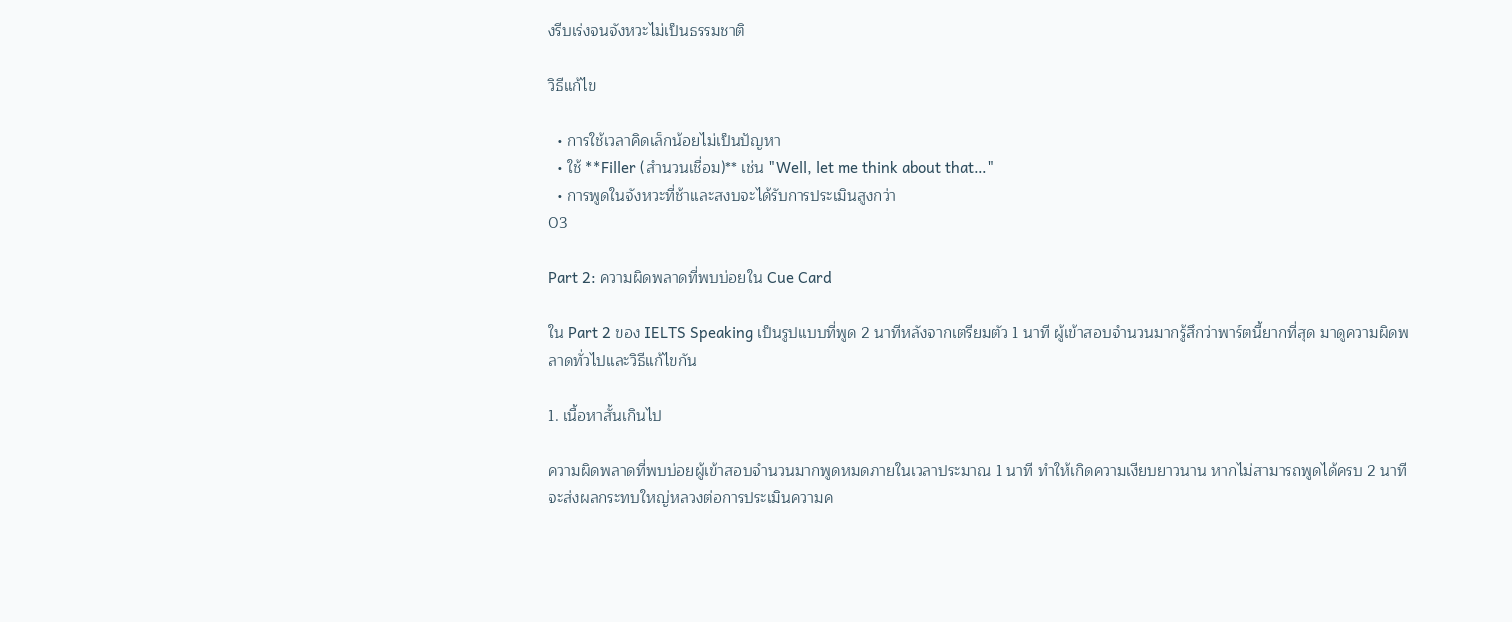งรีบเร่งจนจังหวะไม่เป็นธรรมชาติ

วิธีแก้ไข

  • การใช้เวลาคิดเล็กน้อยไม่เป็นปัญหา
  • ใช้ **Filler (สำนวนเชื่อม)** เช่น "Well, let me think about that…"
  • การพูดในจังหวะที่ช้าและสงบจะได้รับการประเมินสูงกว่า
03

Part 2: ความผิดพลาดที่พบบ่อยใน Cue Card

ใน Part 2 ของ IELTS Speaking เป็นรูปแบบที่พูด 2 นาทีหลังจากเตรียมตัว 1 นาที ผู้เข้าสอบจำนวนมากรู้สึกว่าพาร์ตนี้ยากที่สุด มาดูความผิดพลาดทั่วไปและวิธีแก้ไขกัน

1. เนื้อหาสั้นเกินไป

ความผิดพลาดที่พบบ่อยผู้เข้าสอบจำนวนมากพูดหมดภายในเวลาประมาณ 1 นาที ทำให้เกิดความเงียบยาวนาน หากไม่สามารถพูดได้ครบ 2 นาที จะส่งผลกระทบใหญ่หลวงต่อการประเมินความค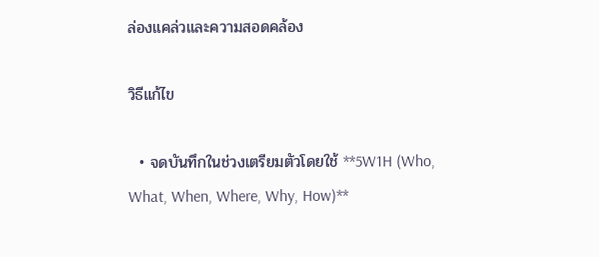ล่องแคล่วและความสอดคล้อง

วิธีแก้ไข

  • จดบันทึกในช่วงเตรียมตัวโดยใช้ **5W1H (Who, What, When, Where, Why, How)**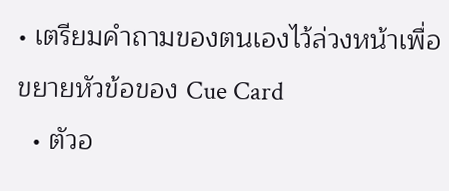• เตรียมคำถามของตนเองไว้ล่วงหน้าเพื่อขยายหัวข้อของ Cue Card
  • ตัวอ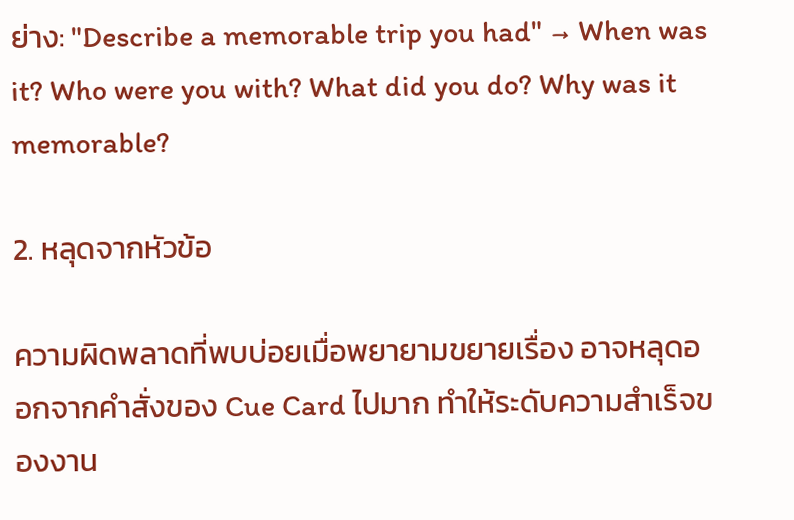ย่าง: "Describe a memorable trip you had" → When was it? Who were you with? What did you do? Why was it memorable?

2. หลุดจากหัวข้อ

ความผิดพลาดที่พบบ่อยเมื่อพยายามขยายเรื่อง อาจหลุดออกจากคำสั่งของ Cue Card ไปมาก ทำให้ระดับความสำเร็จของงาน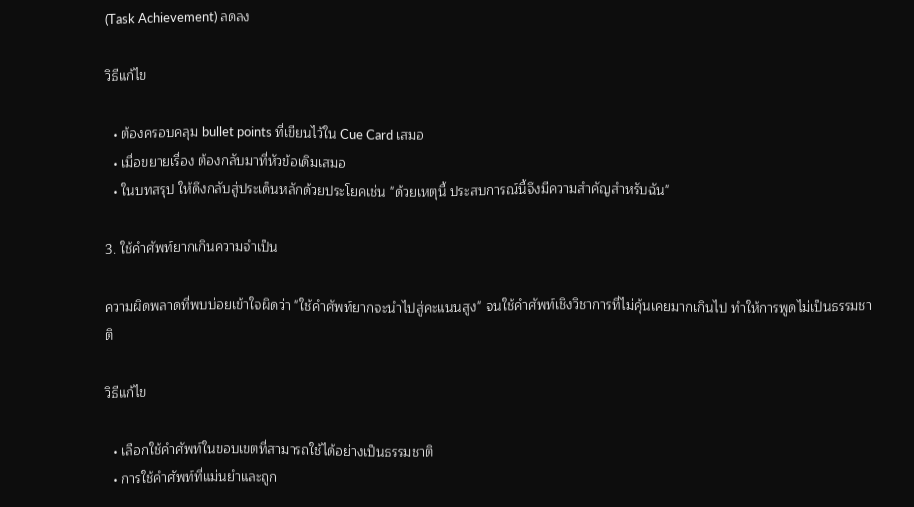(Task Achievement) ลดลง

วิธีแก้ไข

  • ต้องครอบคลุม bullet points ที่เขียนไว้ใน Cue Card เสมอ
  • เมื่อขยายเรื่อง ต้องกลับมาที่หัวข้อเดิมเสมอ
  • ในบทสรุป ให้ดึงกลับสู่ประเด็นหลักด้วยประโยคเช่น "ด้วยเหตุนี้ ประสบการณ์นี้จึงมีความสำคัญสำหรับฉัน"

3. ใช้คำศัพท์ยากเกินความจำเป็น

ความผิดพลาดที่พบบ่อยเข้าใจผิดว่า "ใช้คำศัพท์ยากจะนำไปสู่คะแนนสูง" จนใช้คำศัพท์เชิงวิชาการที่ไม่คุ้นเคยมากเกินไป ทำให้การพูดไม่เป็นธรรมชาติ

วิธีแก้ไข

  • เลือกใช้คำศัพท์ในขอบเขตที่สามารถใช้ได้อย่างเป็นธรรมชาติ
  • การใช้คำศัพท์ที่แม่นยำและถูก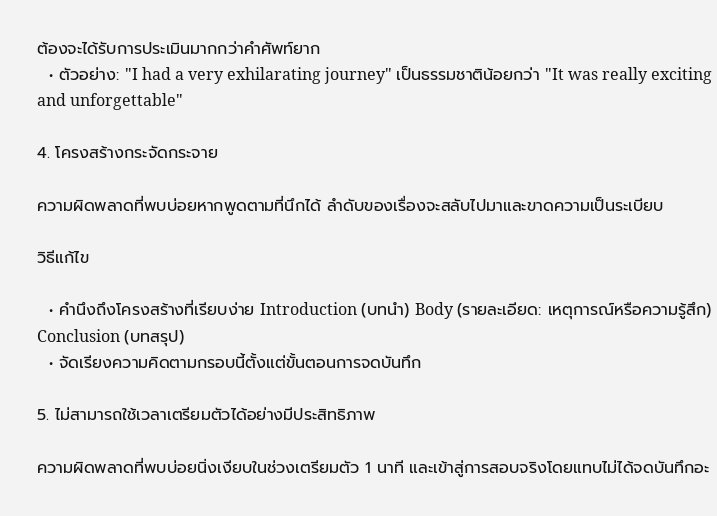ต้องจะได้รับการประเมินมากกว่าคำศัพท์ยาก
  • ตัวอย่าง: "I had a very exhilarating journey" เป็นธรรมชาติน้อยกว่า "It was really exciting and unforgettable"

4. โครงสร้างกระจัดกระจาย

ความผิดพลาดที่พบบ่อยหากพูดตามที่นึกได้ ลำดับของเรื่องจะสลับไปมาและขาดความเป็นระเบียบ

วิธีแก้ไข

  • คำนึงถึงโครงสร้างที่เรียบง่าย Introduction (บทนำ) Body (รายละเอียด: เหตุการณ์หรือความรู้สึก) Conclusion (บทสรุป)
  • จัดเรียงความคิดตามกรอบนี้ตั้งแต่ขั้นตอนการจดบันทึก

5. ไม่สามารถใช้เวลาเตรียมตัวได้อย่างมีประสิทธิภาพ

ความผิดพลาดที่พบบ่อยนิ่งเงียบในช่วงเตรียมตัว 1 นาที และเข้าสู่การสอบจริงโดยแทบไม่ได้จดบันทึกอะ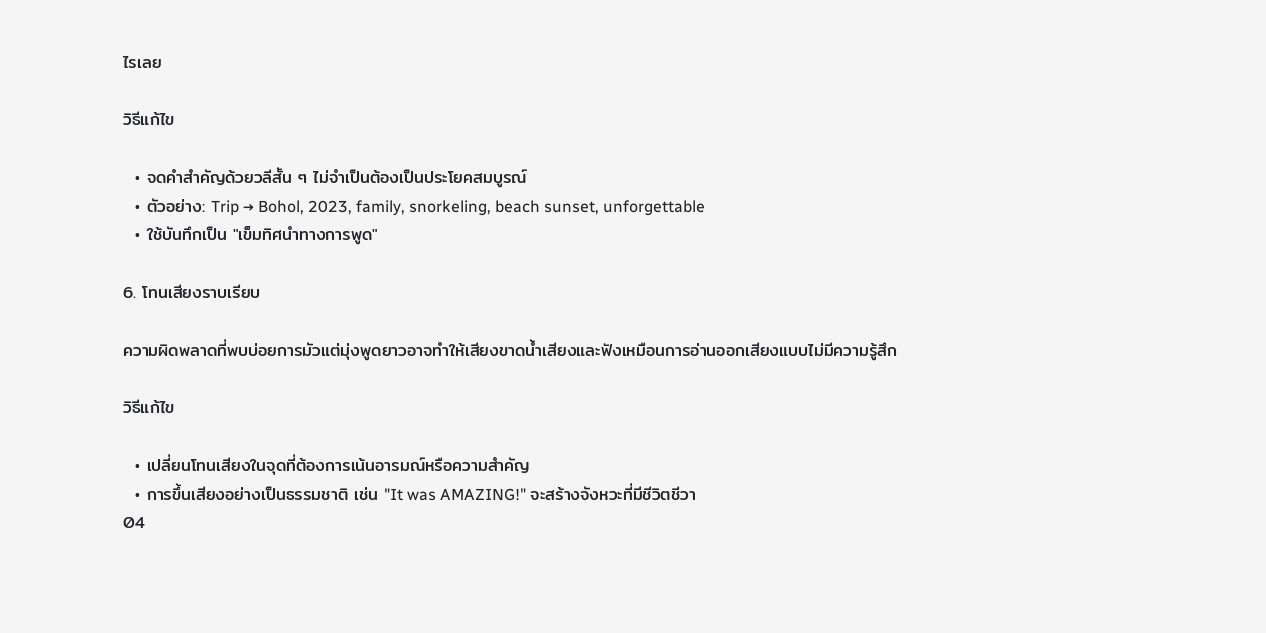ไรเลย

วิธีแก้ไข

  • จดคำสำคัญด้วยวลีสั้น ๆ ไม่จำเป็นต้องเป็นประโยคสมบูรณ์
  • ตัวอย่าง: Trip → Bohol, 2023, family, snorkeling, beach sunset, unforgettable
  • ใช้บันทึกเป็น "เข็มทิศนำทางการพูด"

6. โทนเสียงราบเรียบ

ความผิดพลาดที่พบบ่อยการมัวแต่มุ่งพูดยาวอาจทำให้เสียงขาดน้ำเสียงและฟังเหมือนการอ่านออกเสียงแบบไม่มีความรู้สึก

วิธีแก้ไข

  • เปลี่ยนโทนเสียงในจุดที่ต้องการเน้นอารมณ์หรือความสำคัญ
  • การขึ้นเสียงอย่างเป็นธรรมชาติ เช่น "It was AMAZING!" จะสร้างจังหวะที่มีชีวิตชีวา
04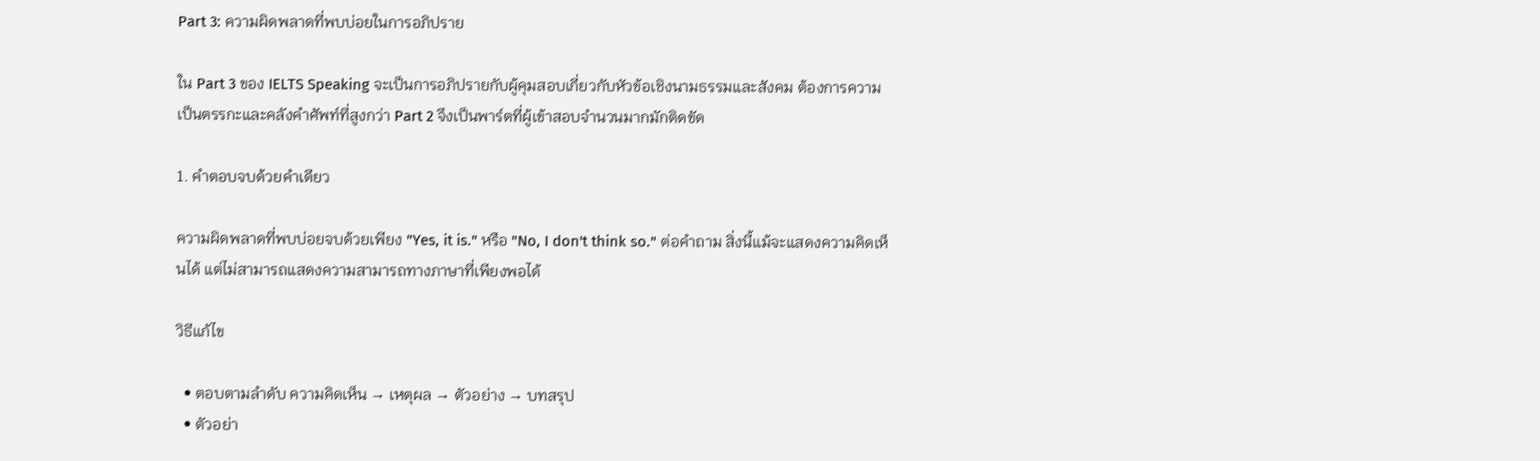Part 3: ความผิดพลาดที่พบบ่อยในการอภิปราย

ใน Part 3 ของ IELTS Speaking จะเป็นการอภิปรายกับผู้คุมสอบเกี่ยวกับหัวข้อเชิงนามธรรมและสังคม ต้องการความเป็นตรรกะและคลังคำศัพท์ที่สูงกว่า Part 2 จึงเป็นพาร์ตที่ผู้เข้าสอบจำนวนมากมักติดขัด

1. คำตอบจบด้วยคำเดียว

ความผิดพลาดที่พบบ่อยจบด้วยเพียง "Yes, it is." หรือ "No, I don't think so." ต่อคำถาม สิ่งนี้แม้จะแสดงความคิดเห็นได้ แต่ไม่สามารถแสดงความสามารถทางภาษาที่เพียงพอได้

วิธีแก้ไข

  • ตอบตามลำดับ ความคิดเห็น → เหตุผล → ตัวอย่าง → บทสรุป
  • ตัวอย่า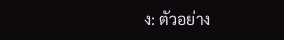ง: ตัวอย่าง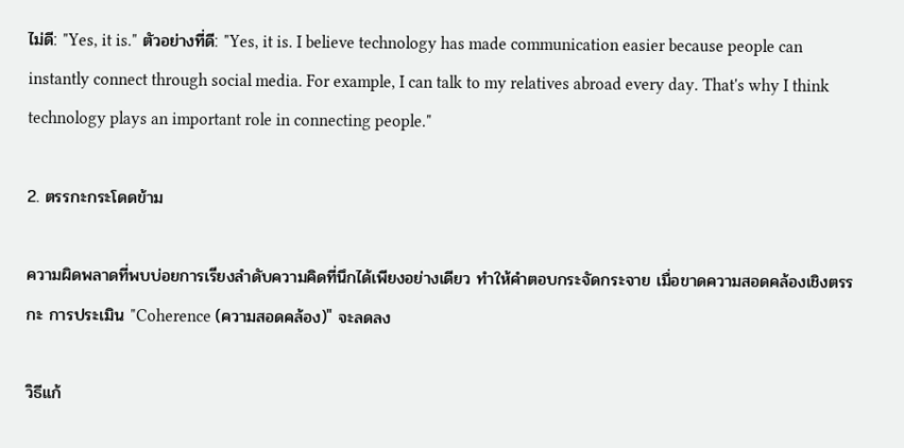ไม่ดี: "Yes, it is." ตัวอย่างที่ดี: "Yes, it is. I believe technology has made communication easier because people can instantly connect through social media. For example, I can talk to my relatives abroad every day. That's why I think technology plays an important role in connecting people."

2. ตรรกะกระโดดข้าม

ความผิดพลาดที่พบบ่อยการเรียงลำดับความคิดที่นึกได้เพียงอย่างเดียว ทำให้คำตอบกระจัดกระจาย เมื่อขาดความสอดคล้องเชิงตรรกะ การประเมิน "Coherence (ความสอดคล้อง)" จะลดลง

วิธีแก้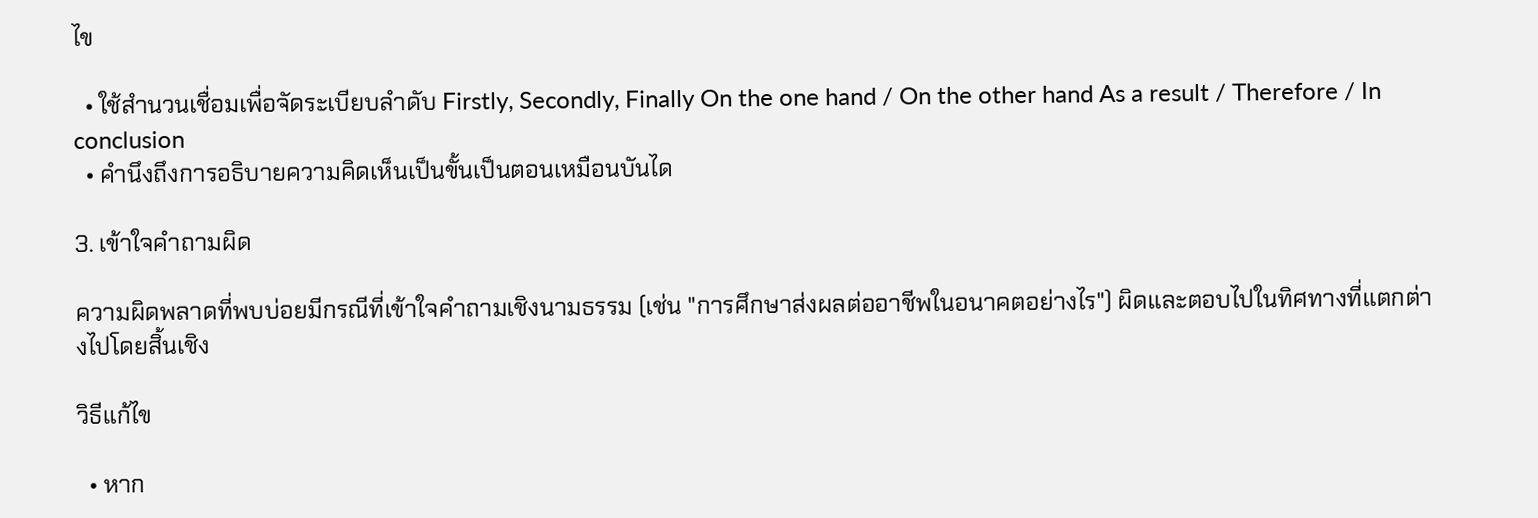ไข

  • ใช้สำนวนเชื่อมเพื่อจัดระเบียบลำดับ Firstly, Secondly, Finally On the one hand / On the other hand As a result / Therefore / In conclusion
  • คำนึงถึงการอธิบายความคิดเห็นเป็นขั้นเป็นตอนเหมือนบันได

3. เข้าใจคำถามผิด

ความผิดพลาดที่พบบ่อยมีกรณีที่เข้าใจคำถามเชิงนามธรรม (เช่น "การศึกษาส่งผลต่ออาชีพในอนาคตอย่างไร") ผิดและตอบไปในทิศทางที่แตกต่างไปโดยสิ้นเชิง

วิธีแก้ไข

  • หาก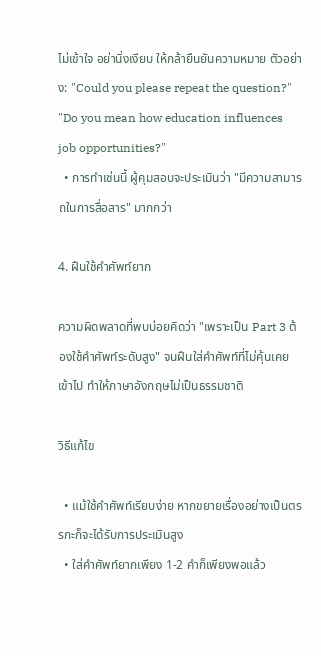ไม่เข้าใจ อย่านิ่งเงียบ ให้กล้ายืนยันความหมาย ตัวอย่าง: "Could you please repeat the question?" "Do you mean how education influences job opportunities?"
  • การทำเช่นนี้ ผู้คุมสอบจะประเมินว่า "มีความสามารถในการสื่อสาร" มากกว่า

4. ฝืนใช้คำศัพท์ยาก

ความผิดพลาดที่พบบ่อยคิดว่า "เพราะเป็น Part 3 ต้องใช้คำศัพท์ระดับสูง" จนฝืนใส่คำศัพท์ที่ไม่คุ้นเคยเข้าไป ทำให้ภาษาอังกฤษไม่เป็นธรรมชาติ

วิธีแก้ไข

  • แม้ใช้คำศัพท์เรียบง่าย หากขยายเรื่องอย่างเป็นตรรกะก็จะได้รับการประเมินสูง
  • ใส่คำศัพท์ยากเพียง 1-2 คำก็เพียงพอแล้ว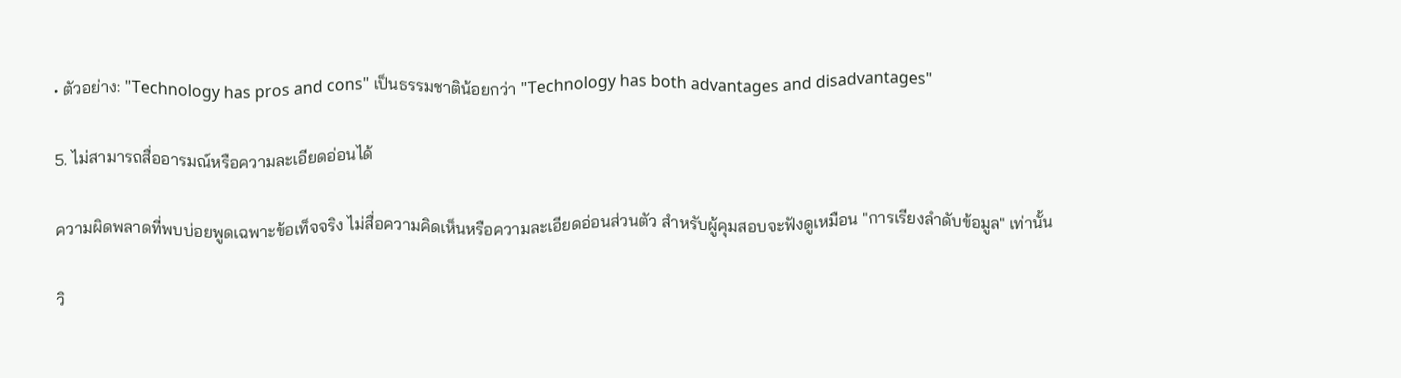• ตัวอย่าง: "Technology has pros and cons" เป็นธรรมชาติน้อยกว่า "Technology has both advantages and disadvantages"

5. ไม่สามารถสื่ออารมณ์หรือความละเอียดอ่อนได้

ความผิดพลาดที่พบบ่อยพูดเฉพาะข้อเท็จจริง ไม่สื่อความคิดเห็นหรือความละเอียดอ่อนส่วนตัว สำหรับผู้คุมสอบจะฟังดูเหมือน "การเรียงลำดับข้อมูล" เท่านั้น

วิ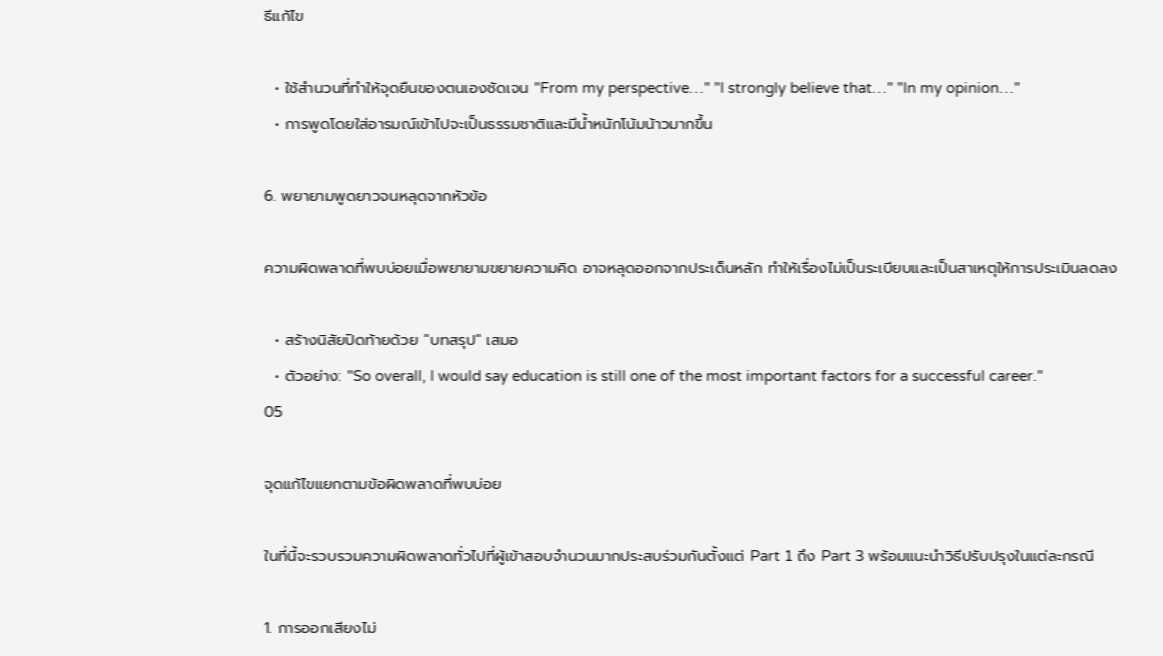ธีแก้ไข

  • ใช้สำนวนที่ทำให้จุดยืนของตนเองชัดเจน "From my perspective…" "I strongly believe that…" "In my opinion…"
  • การพูดโดยใส่อารมณ์เข้าไปจะเป็นธรรมชาติและมีน้ำหนักโน้มน้าวมากขึ้น

6. พยายามพูดยาวจนหลุดจากหัวข้อ

ความผิดพลาดที่พบบ่อยเมื่อพยายามขยายความคิด อาจหลุดออกจากประเด็นหลัก ทำให้เรื่องไม่เป็นระเบียบและเป็นสาเหตุให้การประเมินลดลง

  • สร้างนิสัยปิดท้ายด้วย "บทสรุป" เสมอ
  • ตัวอย่าง: "So overall, I would say education is still one of the most important factors for a successful career."
05

จุดแก้ไขแยกตามข้อผิดพลาดที่พบบ่อย

ในที่นี้จะรวบรวมความผิดพลาดทั่วไปที่ผู้เข้าสอบจำนวนมากประสบร่วมกันตั้งแต่ Part 1 ถึง Part 3 พร้อมแนะนำวิธีปรับปรุงในแต่ละกรณี

1. การออกเสียงไม่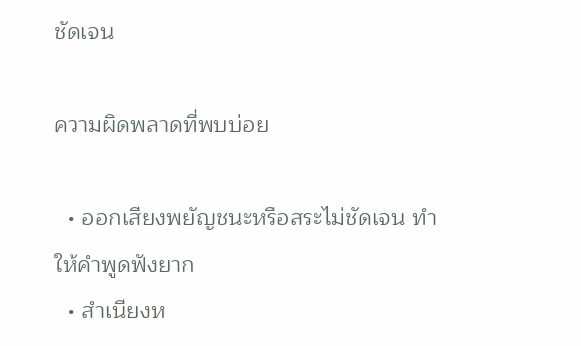ชัดเจน

ความผิดพลาดที่พบบ่อย

  • ออกเสียงพยัญชนะหรือสระไม่ชัดเจน ทำให้คำพูดฟังยาก
  • สำเนียงห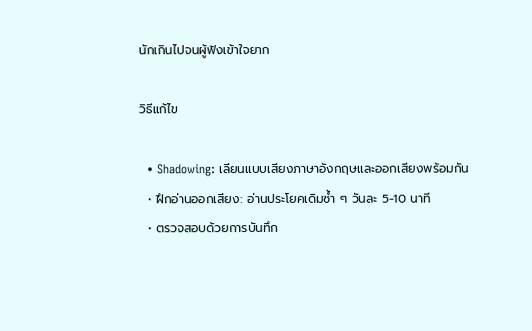นักเกินไปจนผู้ฟังเข้าใจยาก

วิธีแก้ไข

  • Shadowing: เลียนแบบเสียงภาษาอังกฤษและออกเสียงพร้อมกัน
  • ฝึกอ่านออกเสียง: อ่านประโยคเดิมซ้ำ ๆ วันละ 5-10 นาที
  • ตรวจสอบด้วยการบันทึก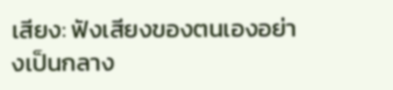เสียง: ฟังเสียงของตนเองอย่างเป็นกลาง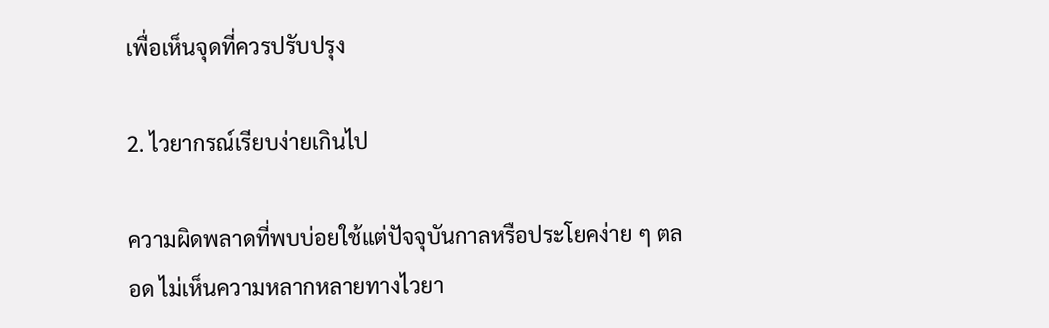เพื่อเห็นจุดที่ควรปรับปรุง

2. ไวยากรณ์เรียบง่ายเกินไป

ความผิดพลาดที่พบบ่อยใช้แต่ปัจจุบันกาลหรือประโยคง่าย ๆ ตลอด ไม่เห็นความหลากหลายทางไวยา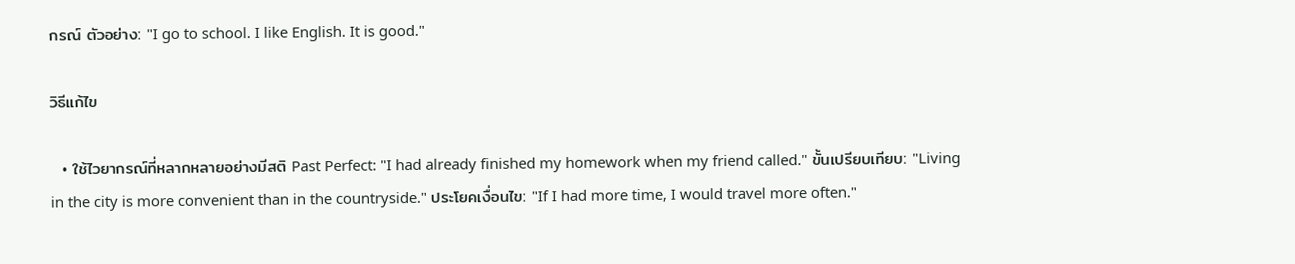กรณ์ ตัวอย่าง: "I go to school. I like English. It is good."

วิธีแก้ไข

  • ใช้ไวยากรณ์ที่หลากหลายอย่างมีสติ Past Perfect: "I had already finished my homework when my friend called." ขั้นเปรียบเทียบ: "Living in the city is more convenient than in the countryside." ประโยคเงื่อนไข: "If I had more time, I would travel more often."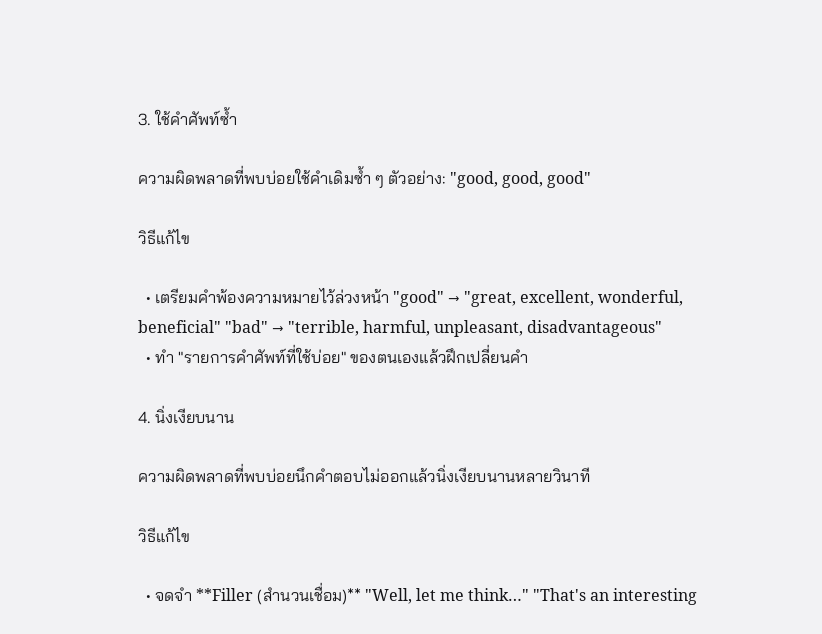3. ใช้คำศัพท์ซ้ำ

ความผิดพลาดที่พบบ่อยใช้คำเดิมซ้ำ ๆ ตัวอย่าง: "good, good, good"

วิธีแก้ไข

  • เตรียมคำพ้องความหมายไว้ล่วงหน้า "good" → "great, excellent, wonderful, beneficial" "bad" → "terrible, harmful, unpleasant, disadvantageous"
  • ทำ "รายการคำศัพท์ที่ใช้บ่อย" ของตนเองแล้วฝึกเปลี่ยนคำ

4. นิ่งเงียบนาน

ความผิดพลาดที่พบบ่อยนึกคำตอบไม่ออกแล้วนิ่งเงียบนานหลายวินาที

วิธีแก้ไข

  • จดจำ **Filler (สำนวนเชื่อม)** "Well, let me think…" "That's an interesting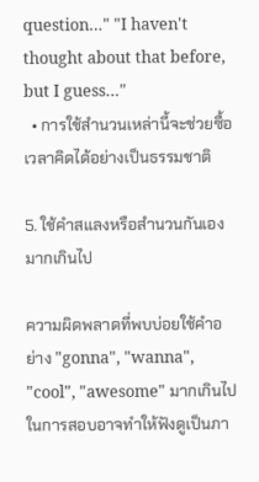question…" "I haven't thought about that before, but I guess…"
  • การใช้สำนวนเหล่านี้จะช่วยซื้อเวลาคิดได้อย่างเป็นธรรมชาติ

5. ใช้คำสแลงหรือสำนวนกันเองมากเกินไป

ความผิดพลาดที่พบบ่อยใช้คำอย่าง "gonna", "wanna", "cool", "awesome" มากเกินไป ในการสอบอาจทำให้ฟังดูเป็นภา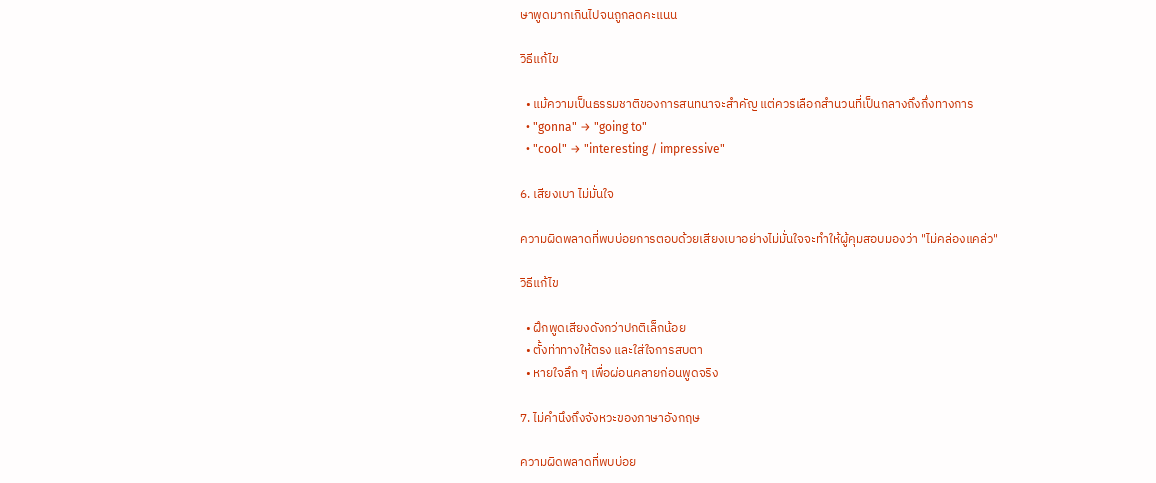ษาพูดมากเกินไปจนถูกลดคะแนน

วิธีแก้ไข

  • แม้ความเป็นธรรมชาติของการสนทนาจะสำคัญ แต่ควรเลือกสำนวนที่เป็นกลางถึงกึ่งทางการ
  • "gonna" → "going to"
  • "cool" → "interesting / impressive"

6. เสียงเบา ไม่มั่นใจ

ความผิดพลาดที่พบบ่อยการตอบด้วยเสียงเบาอย่างไม่มั่นใจจะทำให้ผู้คุมสอบมองว่า "ไม่คล่องแคล่ว"

วิธีแก้ไข

  • ฝึกพูดเสียงดังกว่าปกติเล็กน้อย
  • ตั้งท่าทางให้ตรง และใส่ใจการสบตา
  • หายใจลึก ๆ เพื่อผ่อนคลายก่อนพูดจริง

7. ไม่คำนึงถึงจังหวะของภาษาอังกฤษ

ความผิดพลาดที่พบบ่อย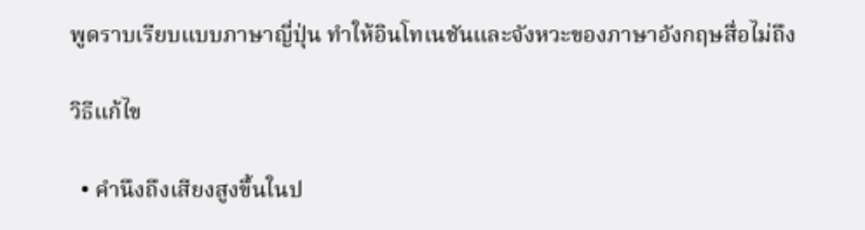พูดราบเรียบแบบภาษาญี่ปุ่น ทำให้อินโทเนชันและจังหวะของภาษาอังกฤษสื่อไม่ถึง

วิธีแก้ไข

  • คำนึงถึงเสียงสูงขึ้นในป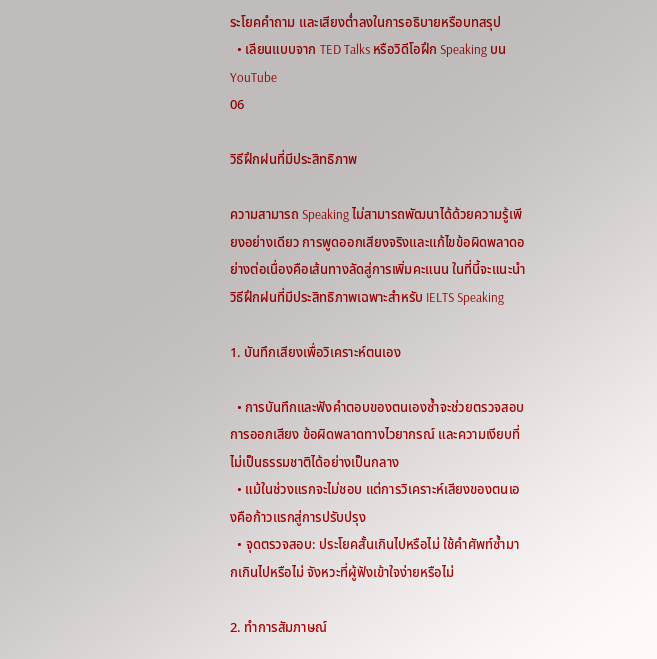ระโยคคำถาม และเสียงต่ำลงในการอธิบายหรือบทสรุป
  • เลียนแบบจาก TED Talks หรือวิดีโอฝึก Speaking บน YouTube
06

วิธีฝึกฝนที่มีประสิทธิภาพ

ความสามารถ Speaking ไม่สามารถพัฒนาได้ด้วยความรู้เพียงอย่างเดียว การพูดออกเสียงจริงและแก้ไขข้อผิดพลาดอย่างต่อเนื่องคือเส้นทางลัดสู่การเพิ่มคะแนน ในที่นี้จะแนะนำวิธีฝึกฝนที่มีประสิทธิภาพเฉพาะสำหรับ IELTS Speaking

1. บันทึกเสียงเพื่อวิเคราะห์ตนเอง

  • การบันทึกและฟังคำตอบของตนเองซ้ำจะช่วยตรวจสอบการออกเสียง ข้อผิดพลาดทางไวยากรณ์ และความเงียบที่ไม่เป็นธรรมชาติได้อย่างเป็นกลาง
  • แม้ในช่วงแรกจะไม่ชอบ แต่การวิเคราะห์เสียงของตนเองคือก้าวแรกสู่การปรับปรุง
  • จุดตรวจสอบ: ประโยคสั้นเกินไปหรือไม่ ใช้คำศัพท์ซ้ำมากเกินไปหรือไม่ จังหวะที่ผู้ฟังเข้าใจง่ายหรือไม่

2. ทำการสัมภาษณ์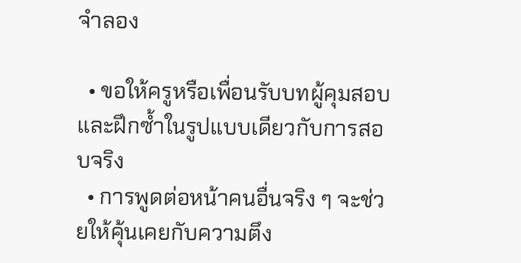จำลอง

  • ขอให้ครูหรือเพื่อนรับบทผู้คุมสอบและฝึกซ้ำในรูปแบบเดียวกับการสอบจริง
  • การพูดต่อหน้าคนอื่นจริง ๆ จะช่วยให้คุ้นเคยกับความตึง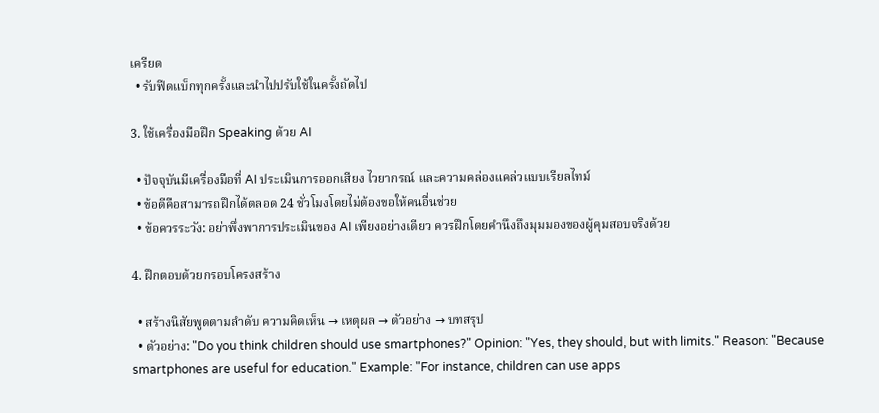เครียด
  • รับฟีดแบ็กทุกครั้งและนำไปปรับใช้ในครั้งถัดไป

3. ใช้เครื่องมือฝึก Speaking ด้วย AI

  • ปัจจุบันมีเครื่องมือที่ AI ประเมินการออกเสียง ไวยากรณ์ และความคล่องแคล่วแบบเรียลไทม์
  • ข้อดีคือสามารถฝึกได้ตลอด 24 ชั่วโมงโดยไม่ต้องขอให้คนอื่นช่วย
  • ข้อควรระวัง: อย่าพึ่งพาการประเมินของ AI เพียงอย่างเดียว ควรฝึกโดยคำนึงถึงมุมมองของผู้คุมสอบจริงด้วย

4. ฝึกตอบด้วยกรอบโครงสร้าง

  • สร้างนิสัยพูดตามลำดับ ความคิดเห็น → เหตุผล → ตัวอย่าง → บทสรุป
  • ตัวอย่าง: "Do you think children should use smartphones?" Opinion: "Yes, they should, but with limits." Reason: "Because smartphones are useful for education." Example: "For instance, children can use apps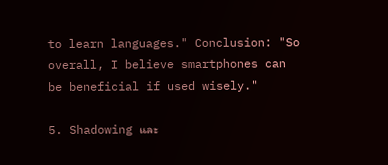to learn languages." Conclusion: "So overall, I believe smartphones can be beneficial if used wisely."

5. Shadowing และ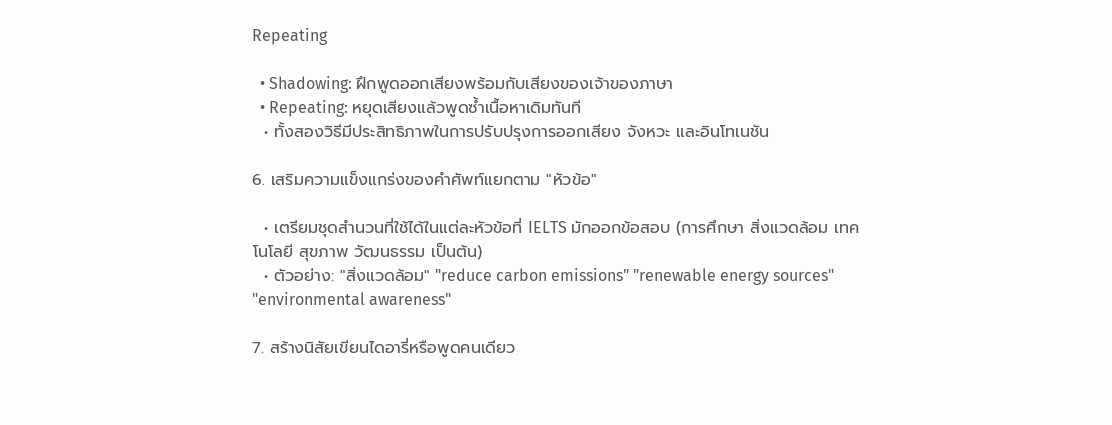Repeating

  • Shadowing: ฝึกพูดออกเสียงพร้อมกับเสียงของเจ้าของภาษา
  • Repeating: หยุดเสียงแล้วพูดซ้ำเนื้อหาเดิมทันที
  • ทั้งสองวิธีมีประสิทธิภาพในการปรับปรุงการออกเสียง จังหวะ และอินโทเนชัน

6. เสริมความแข็งแกร่งของคำศัพท์แยกตาม "หัวข้อ"

  • เตรียมชุดสำนวนที่ใช้ได้ในแต่ละหัวข้อที่ IELTS มักออกข้อสอบ (การศึกษา สิ่งแวดล้อม เทคโนโลยี สุขภาพ วัฒนธรรม เป็นต้น)
  • ตัวอย่าง: "สิ่งแวดล้อม" "reduce carbon emissions" "renewable energy sources" "environmental awareness"

7. สร้างนิสัยเขียนไดอารี่หรือพูดคนเดียว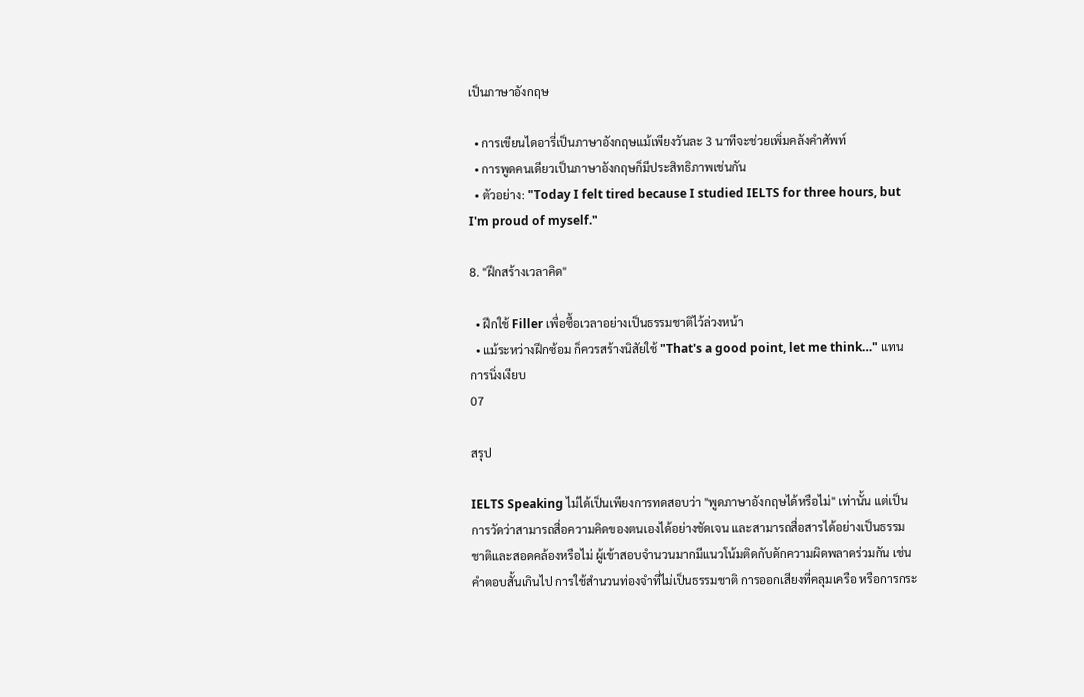เป็นภาษาอังกฤษ

  • การเขียนไดอารี่เป็นภาษาอังกฤษแม้เพียงวันละ 3 นาทีจะช่วยเพิ่มคลังคำศัพท์
  • การพูดคนเดียวเป็นภาษาอังกฤษก็มีประสิทธิภาพเช่นกัน
  • ตัวอย่าง: "Today I felt tired because I studied IELTS for three hours, but I'm proud of myself."

8. "ฝึกสร้างเวลาคิด"

  • ฝึกใช้ Filler เพื่อซื้อเวลาอย่างเป็นธรรมชาติไว้ล่วงหน้า
  • แม้ระหว่างฝึกซ้อม ก็ควรสร้างนิสัยใช้ "That's a good point, let me think…" แทนการนิ่งเงียบ
07

สรุป

IELTS Speaking ไม่ได้เป็นเพียงการทดสอบว่า "พูดภาษาอังกฤษได้หรือไม่" เท่านั้น แต่เป็นการวัดว่าสามารถสื่อความคิดของตนเองได้อย่างชัดเจน และสามารถสื่อสารได้อย่างเป็นธรรมชาติและสอดคล้องหรือไม่ ผู้เข้าสอบจำนวนมากมีแนวโน้มติดกับดักความผิดพลาดร่วมกัน เช่น คำตอบสั้นเกินไป การใช้สำนวนท่องจำที่ไม่เป็นธรรมชาติ การออกเสียงที่คลุมเครือ หรือการกระ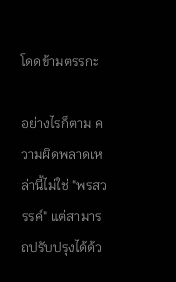โดดข้ามตรรกะ

อย่างไรก็ตาม ความผิดพลาดเหล่านี้ไม่ใช่ "พรสวรรค์" แต่สามารถปรับปรุงได้ด้ว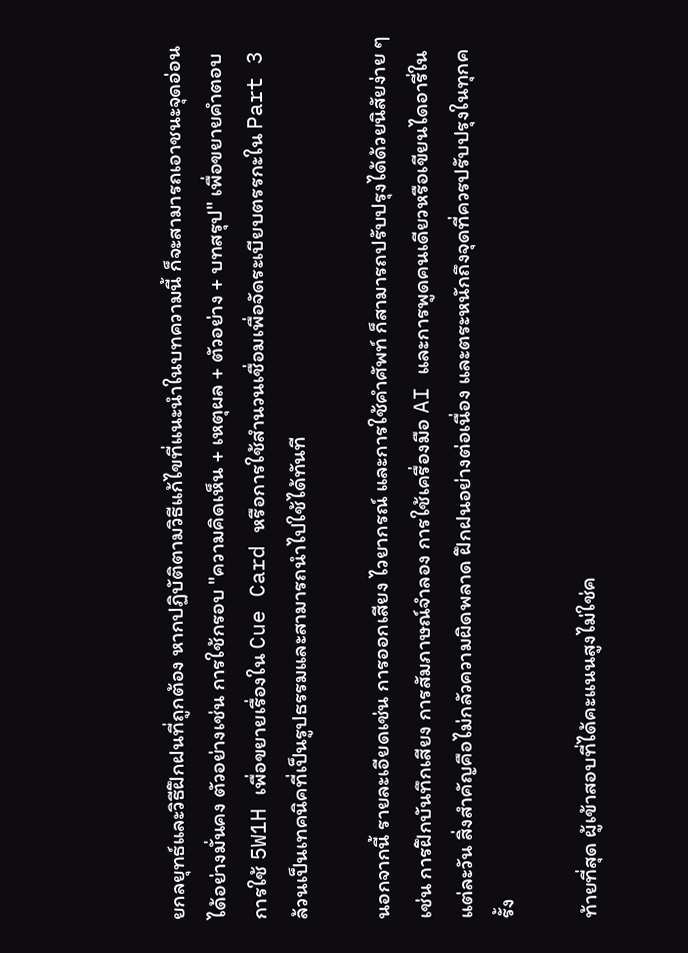ยกลยุทธ์และวิธีฝึกฝนที่ถูกต้อง หากปฏิบัติตามวิธีแก้ไขที่แนะนำในบทความนี้ ก็จะสามารถเอาชนะจุดอ่อนได้อย่างมั่นคง ตัวอย่างเช่น การใช้กรอบ "ความคิดเห็น + เหตุผล + ตัวอย่าง + บทสรุป" เพื่อขยายคำตอบ การใช้ 5W1H เพื่อขยายเรื่องใน Cue Card หรือการใช้สำนวนเชื่อมเพื่อจัดระเบียบตรรกะใน Part 3 ล้วนเป็นเทคนิคที่เป็นรูปธรรมและสามารถนำไปใช้ได้ทันที

นอกจากนี้ รายละเอียดเช่น การออกเสียง ไวยากรณ์ และการใช้คำศัพท์ ก็สามารถปรับปรุงได้ด้วยนิสัยง่าย ๆ เช่น การฝึกบันทึกเสียง การสัมภาษณ์จำลอง การใช้เครื่องมือ AI และการพูดคนเดียวหรือเขียนไดอารี่ในแต่ละวัน สิ่งสำคัญคือไม่กลัวความผิดพลาด ฝึกฝนอย่างต่อเนื่อง และตระหนักถึงจุดที่ควรปรับปรุงในทุกครั้ง

ท้ายที่สุด ผู้เข้าสอบที่ได้คะแนนสูงไม่ใช่ค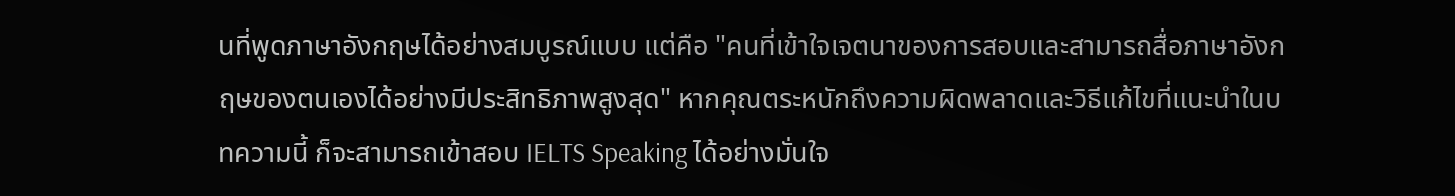นที่พูดภาษาอังกฤษได้อย่างสมบูรณ์แบบ แต่คือ "คนที่เข้าใจเจตนาของการสอบและสามารถสื่อภาษาอังกฤษของตนเองได้อย่างมีประสิทธิภาพสูงสุด" หากคุณตระหนักถึงความผิดพลาดและวิธีแก้ไขที่แนะนำในบทความนี้ ก็จะสามารถเข้าสอบ IELTS Speaking ได้อย่างมั่นใจ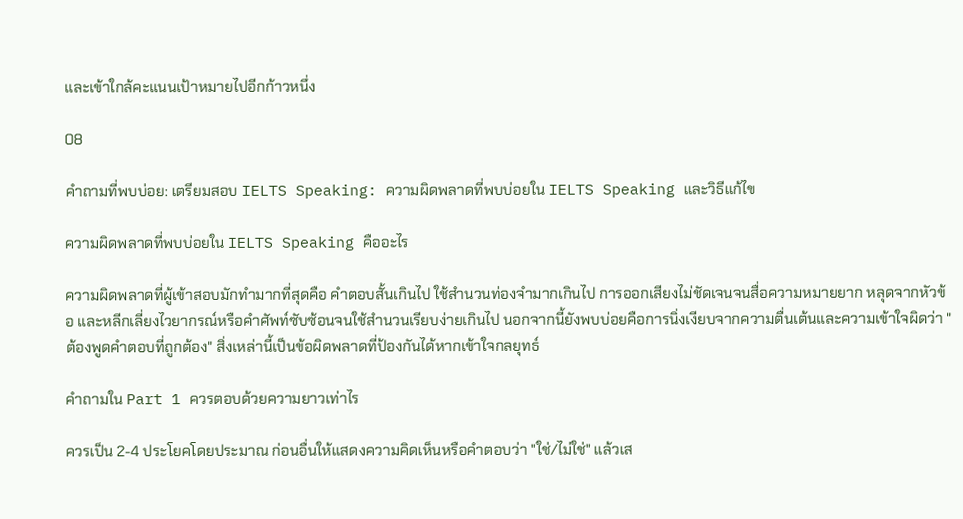และเข้าใกล้คะแนนเป้าหมายไปอีกก้าวหนึ่ง

08

คำถามที่พบบ่อย: เตรียมสอบ IELTS Speaking: ความผิดพลาดที่พบบ่อยใน IELTS Speaking และวิธีแก้ไข

ความผิดพลาดที่พบบ่อยใน IELTS Speaking คืออะไร

ความผิดพลาดที่ผู้เข้าสอบมักทำมากที่สุดคือ คำตอบสั้นเกินไป ใช้สำนวนท่องจำมากเกินไป การออกเสียงไม่ชัดเจนจนสื่อความหมายยาก หลุดจากหัวข้อ และหลีกเลี่ยงไวยากรณ์หรือคำศัพท์ซับซ้อนจนใช้สำนวนเรียบง่ายเกินไป นอกจากนี้ยังพบบ่อยคือการนิ่งเงียบจากความตื่นเต้นและความเข้าใจผิดว่า "ต้องพูดคำตอบที่ถูกต้อง" สิ่งเหล่านี้เป็นข้อผิดพลาดที่ป้องกันได้หากเข้าใจกลยุทธ์

คำถามใน Part 1 ควรตอบด้วยความยาวเท่าไร

ควรเป็น 2-4 ประโยคโดยประมาณ ก่อนอื่นให้แสดงความคิดเห็นหรือคำตอบว่า "ใช่/ไม่ใช่" แล้วเส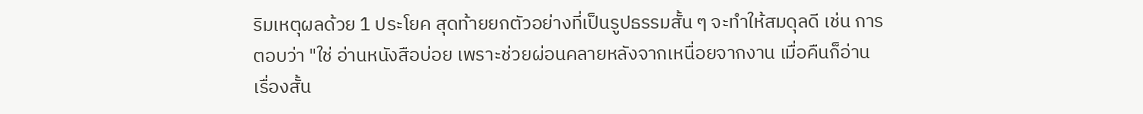ริมเหตุผลด้วย 1 ประโยค สุดท้ายยกตัวอย่างที่เป็นรูปธรรมสั้น ๆ จะทำให้สมดุลดี เช่น การตอบว่า "ใช่ อ่านหนังสือบ่อย เพราะช่วยผ่อนคลายหลังจากเหนื่อยจากงาน เมื่อคืนก็อ่านเรื่องสั้น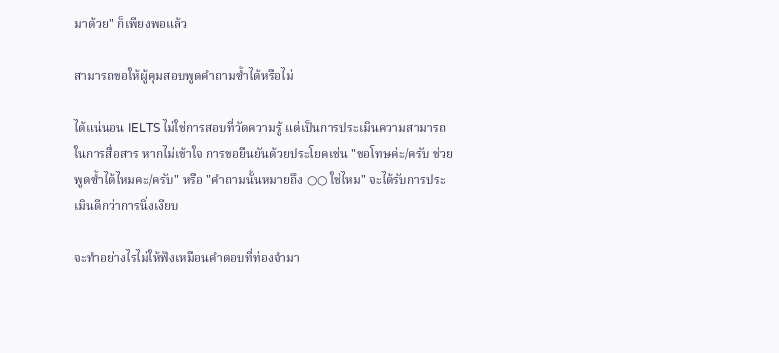มาด้วย" ก็เพียงพอแล้ว

สามารถขอให้ผู้คุมสอบพูดคำถามซ้ำได้หรือไม่

ได้แน่นอน IELTS ไม่ใช่การสอบที่วัดความรู้ แต่เป็นการประเมินความสามารถในการสื่อสาร หากไม่เข้าใจ การขอยืนยันด้วยประโยคเช่น "ขอโทษค่ะ/ครับ ช่วยพูดซ้ำได้ไหมคะ/ครับ" หรือ "คำถามนั้นหมายถึง ○○ ใช่ไหม" จะได้รับการประเมินดีกว่าการนิ่งเงียบ

จะทำอย่างไรไม่ให้ฟังเหมือนคำตอบที่ท่องจำมา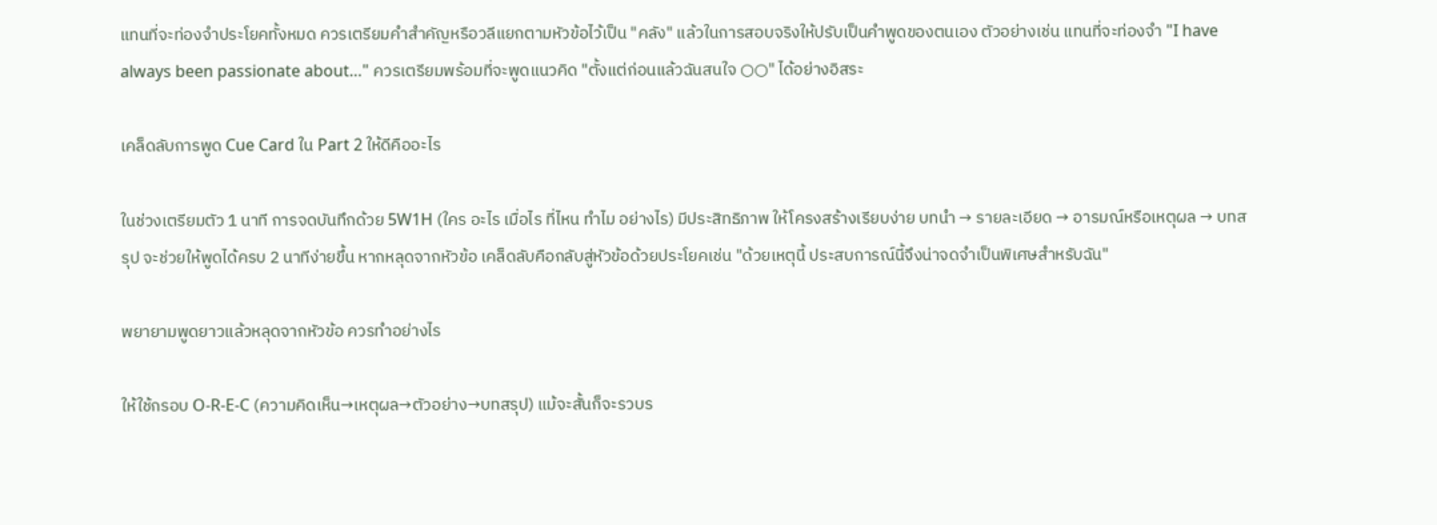แทนที่จะท่องจำประโยคทั้งหมด ควรเตรียมคำสำคัญหรือวลีแยกตามหัวข้อไว้เป็น "คลัง" แล้วในการสอบจริงให้ปรับเป็นคำพูดของตนเอง ตัวอย่างเช่น แทนที่จะท่องจำ "I have always been passionate about…" ควรเตรียมพร้อมที่จะพูดแนวคิด "ตั้งแต่ก่อนแล้วฉันสนใจ ○○" ได้อย่างอิสระ

เคล็ดลับการพูด Cue Card ใน Part 2 ให้ดีคืออะไร

ในช่วงเตรียมตัว 1 นาที การจดบันทึกด้วย 5W1H (ใคร อะไร เมื่อไร ที่ไหน ทำไม อย่างไร) มีประสิทธิภาพ ให้โครงสร้างเรียบง่าย บทนำ → รายละเอียด → อารมณ์หรือเหตุผล → บทสรุป จะช่วยให้พูดได้ครบ 2 นาทีง่ายขึ้น หากหลุดจากหัวข้อ เคล็ดลับคือกลับสู่หัวข้อด้วยประโยคเช่น "ด้วยเหตุนี้ ประสบการณ์นี้จึงน่าจดจำเป็นพิเศษสำหรับฉัน"

พยายามพูดยาวแล้วหลุดจากหัวข้อ ควรทำอย่างไร

ให้ใช้กรอบ O-R-E-C (ความคิดเห็น→เหตุผล→ตัวอย่าง→บทสรุป) แม้จะสั้นก็จะรวบร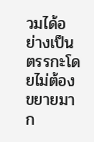วมได้อย่างเป็นตรรกะโดยไม่ต้องขยายมาก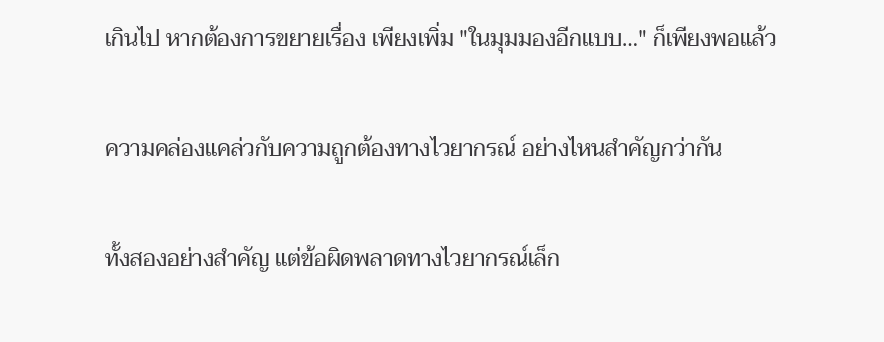เกินไป หากต้องการขยายเรื่อง เพียงเพิ่ม "ในมุมมองอีกแบบ…" ก็เพียงพอแล้ว

ความคล่องแคล่วกับความถูกต้องทางไวยากรณ์ อย่างไหนสำคัญกว่ากัน

ทั้งสองอย่างสำคัญ แต่ข้อผิดพลาดทางไวยากรณ์เล็ก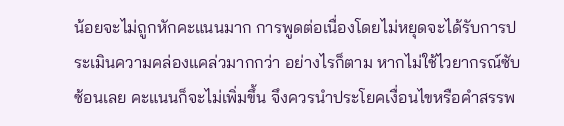น้อยจะไม่ถูกหักคะแนนมาก การพูดต่อเนื่องโดยไม่หยุดจะได้รับการประเมินความคล่องแคล่วมากกว่า อย่างไรก็ตาม หากไม่ใช้ไวยากรณ์ซับซ้อนเลย คะแนนก็จะไม่เพิ่มขึ้น จึงควรนำประโยคเงื่อนไขหรือคำสรรพ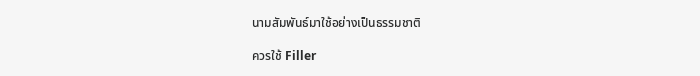นามสัมพันธ์มาใช้อย่างเป็นธรรมชาติ

ควรใช้ Filler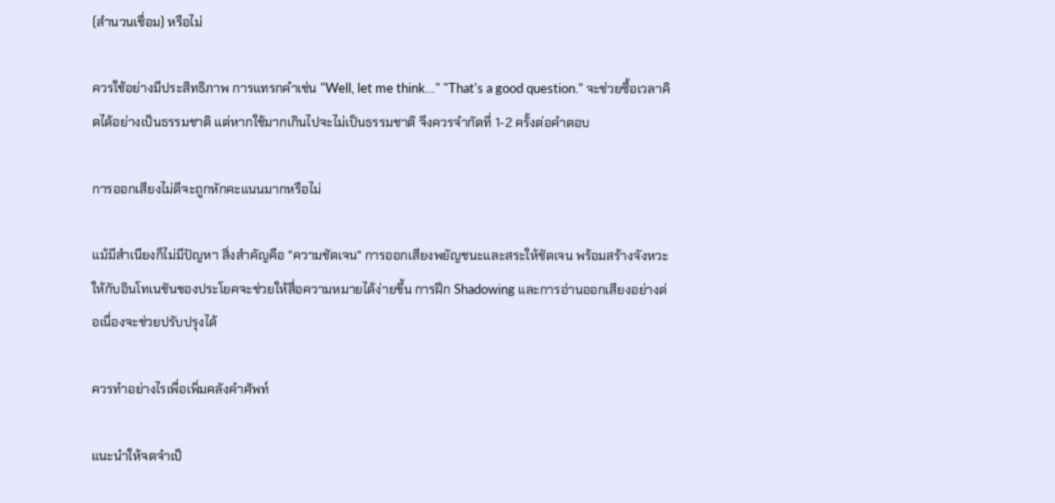(สำนวนเชื่อม) หรือไม่

ควรใช้อย่างมีประสิทธิภาพ การแทรกคำเช่น "Well, let me think…" "That's a good question." จะช่วยซื้อเวลาคิดได้อย่างเป็นธรรมชาติ แต่หากใช้มากเกินไปจะไม่เป็นธรรมชาติ จึงควรจำกัดที่ 1-2 ครั้งต่อคำตอบ

การออกเสียงไม่ดีจะถูกหักคะแนนมากหรือไม่

แม้มีสำเนียงก็ไม่มีปัญหา สิ่งสำคัญคือ "ความชัดเจน" การออกเสียงพยัญชนะและสระให้ชัดเจน พร้อมสร้างจังหวะให้กับอินโทเนชันของประโยคจะช่วยให้สื่อความหมายได้ง่ายขึ้น การฝึก Shadowing และการอ่านออกเสียงอย่างต่อเนื่องจะช่วยปรับปรุงได้

ควรทำอย่างไรเพื่อเพิ่มคลังคำศัพท์

แนะนำให้จดจำเป็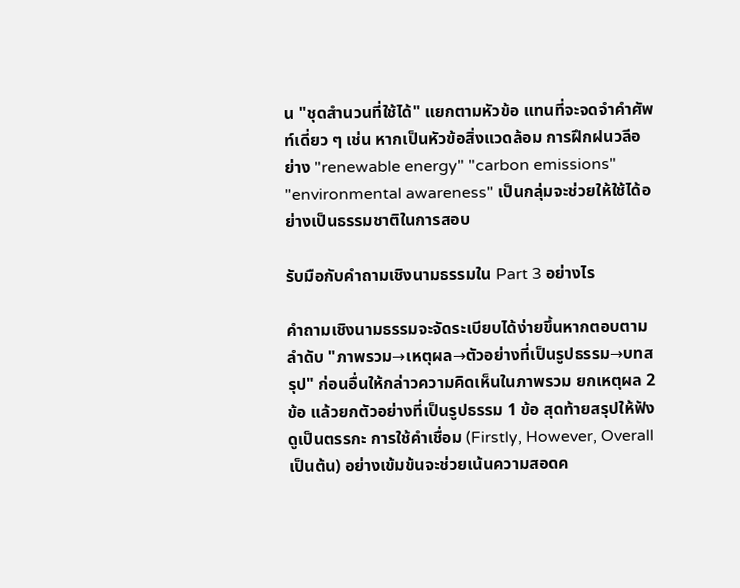น "ชุดสำนวนที่ใช้ได้" แยกตามหัวข้อ แทนที่จะจดจำคำศัพท์เดี่ยว ๆ เช่น หากเป็นหัวข้อสิ่งแวดล้อม การฝึกฝนวลีอย่าง "renewable energy" "carbon emissions" "environmental awareness" เป็นกลุ่มจะช่วยให้ใช้ได้อย่างเป็นธรรมชาติในการสอบ

รับมือกับคำถามเชิงนามธรรมใน Part 3 อย่างไร

คำถามเชิงนามธรรมจะจัดระเบียบได้ง่ายขึ้นหากตอบตามลำดับ "ภาพรวม→เหตุผล→ตัวอย่างที่เป็นรูปธรรม→บทสรุป" ก่อนอื่นให้กล่าวความคิดเห็นในภาพรวม ยกเหตุผล 2 ข้อ แล้วยกตัวอย่างที่เป็นรูปธรรม 1 ข้อ สุดท้ายสรุปให้ฟังดูเป็นตรรกะ การใช้คำเชื่อม (Firstly, However, Overall เป็นต้น) อย่างเข้มข้นจะช่วยเน้นความสอดค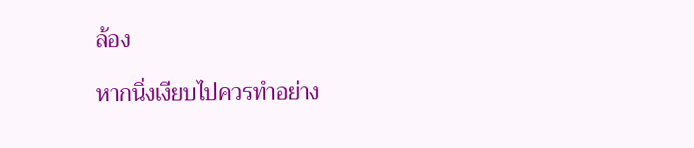ล้อง

หากนิ่งเงียบไปควรทำอย่าง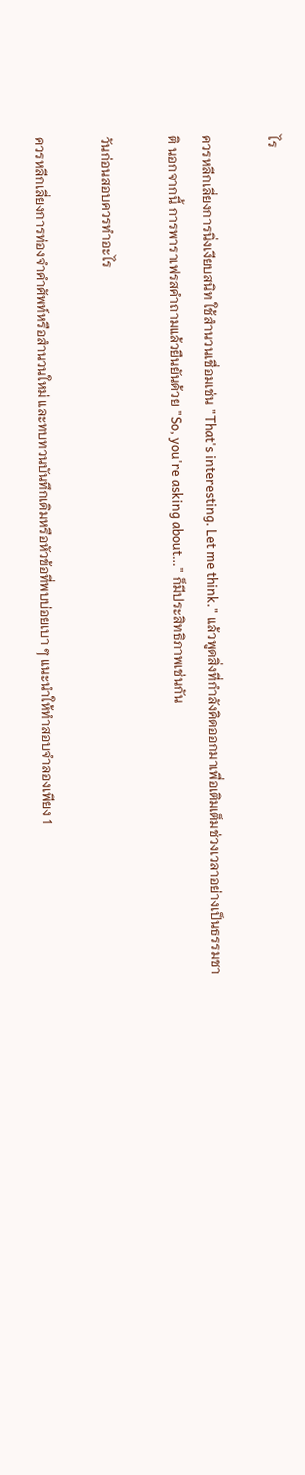ไร

ควรหลีกเลี่ยงการนิ่งเงียบสนิท ใช้สำนวนเชื่อมเช่น "That's interesting. Let me think." แล้วพูดสิ่งที่กำลังคิดออกมาเพื่อเติมเต็มช่วงเวลาอย่างเป็นธรรมชาติ นอกจากนี้ การพาราเฟรสคำถามแล้วยืนยันด้วย "So, you're asking about…" ก็มีประสิทธิภาพเช่นกัน

วันก่อนสอบควรทำอะไร

ควรหลีกเลี่ยงการท่องจำคำศัพท์หรือสำนวนใหม่ และทบทวนบันทึกเดิมหรือหัวข้อที่พบบ่อยเบา ๆ แนะนำให้ทำสอบจำลองเพียง 1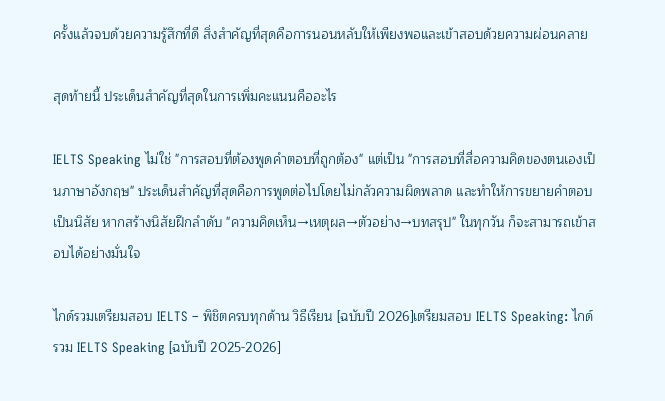ครั้งแล้วจบด้วยความรู้สึกที่ดี สิ่งสำคัญที่สุดคือการนอนหลับให้เพียงพอและเข้าสอบด้วยความผ่อนคลาย

สุดท้ายนี้ ประเด็นสำคัญที่สุดในการเพิ่มคะแนนคืออะไร

IELTS Speaking ไม่ใช่ "การสอบที่ต้องพูดคำตอบที่ถูกต้อง" แต่เป็น "การสอบที่สื่อความคิดของตนเองเป็นภาษาอังกฤษ" ประเด็นสำคัญที่สุดคือการพูดต่อไปโดยไม่กลัวความผิดพลาด และทำให้การขยายคำตอบเป็นนิสัย หากสร้างนิสัยฝึกลำดับ "ความคิดเห็น→เหตุผล→ตัวอย่าง→บทสรุป" ในทุกวัน ก็จะสามารถเข้าสอบได้อย่างมั่นใจ

ไกด์รวมเตรียมสอบ IELTS – พิชิตครบทุกด้าน วิธีเรียน [ฉบับปี 2026]เตรียมสอบ IELTS Speaking: ไกด์รวม IELTS Speaking [ฉบับปี 2025-2026]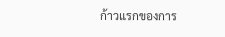ก้าวแรกของการ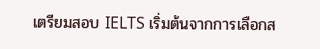เตรียมสอบ IELTS เริ่มต้นจากการเลือกส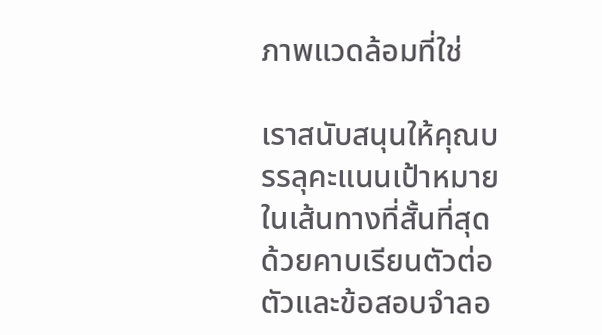ภาพแวดล้อมที่ใช่

เราสนับสนุนให้คุณบรรลุคะแนนเป้าหมายในเส้นทางที่สั้นที่สุด ด้วยคาบเรียนตัวต่อตัวและข้อสอบจำลอ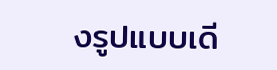งรูปแบบเดี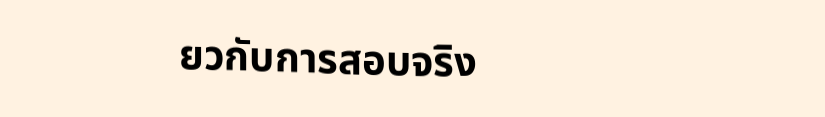ยวกับการสอบจริง